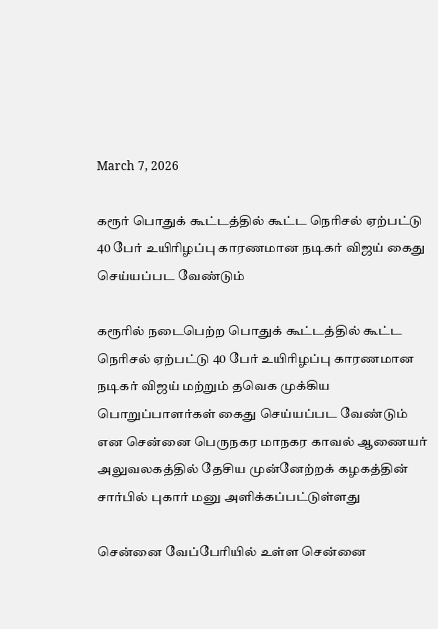March 7, 2026

கரூர் பொதுக் கூட்டத்தில் கூட்ட நெரிசல் ஏற்பட்டு 40 பேர் உயிரிழப்பு காரணமான நடிகர் விஜய் கைது செய்யப்பட வேண்டும்

கரூரில் நடைபெற்ற பொதுக் கூட்டத்தில் கூட்ட நெரிசல் ஏற்பட்டு 40 பேர் உயிரிழப்பு காரணமான நடிகர் விஜய் மற்றும் தவெக முக்கிய பொறுப்பாளர்கள் கைது செய்யப்பட வேண்டும் என சென்னை பெருநகர மாநகர காவல் ஆணையர் அலுவலகத்தில் தேசிய முன்னேற்றக் கழகத்தின் சார்பில் புகார் மனு அளிக்கப்பட்டுள்ளது

சென்னை வேப்பேரியில் உள்ள சென்னை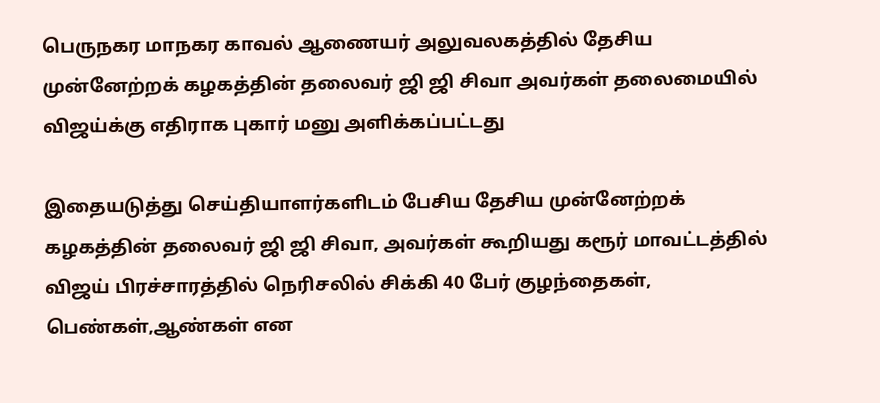பெருநகர மாநகர காவல் ஆணையர் அலுவலகத்தில் தேசிய முன்னேற்றக் கழகத்தின் தலைவர் ஜி ஜி சிவா அவர்கள் தலைமையில் விஜய்க்கு எதிராக புகார் மனு அளிக்கப்பட்டது

இதையடுத்து செய்தியாளர்களிடம் பேசிய தேசிய முன்னேற்றக் கழகத்தின் தலைவர் ஜி ஜி சிவா, அவர்கள் கூறியது கரூர் மாவட்டத்தில் விஜய் பிரச்சாரத்தில் நெரிசலில் சிக்கி 40 பேர் குழந்தைகள், பெண்கள்,ஆண்கள் என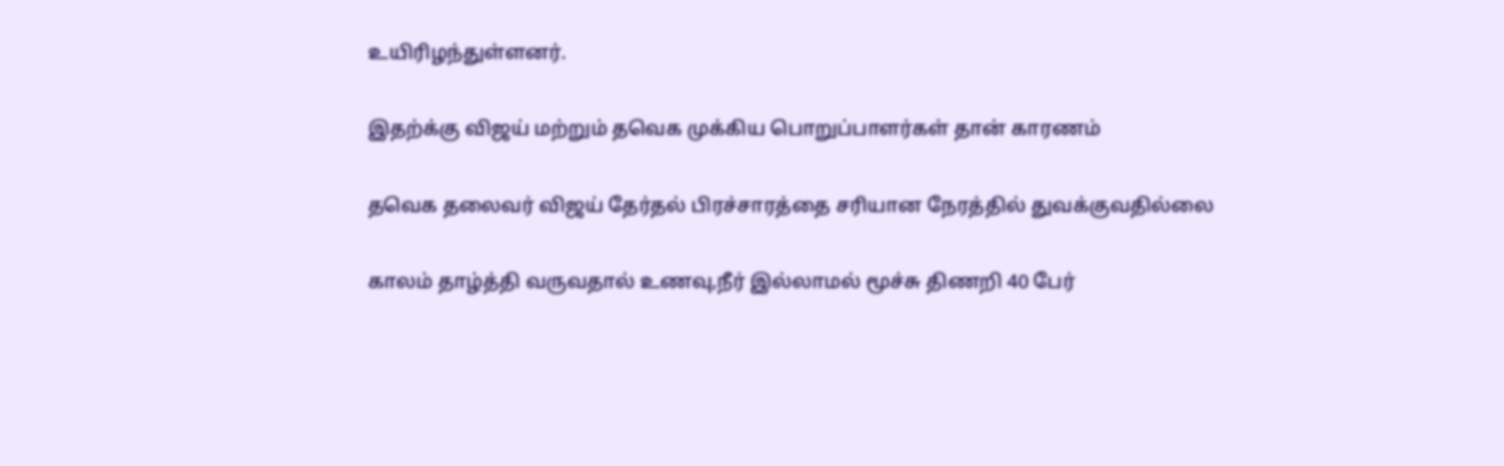உயிரிழந்துள்ளனர்.

இதற்க்கு விஜய் மற்றும் தவெக முக்கிய பொறுப்பாளர்கள் தான் காரணம்

தவெக தலைவர் விஜய் தேர்தல் பிரச்சாரத்தை சரியான நேரத்தில் துவக்குவதில்லை

காலம் தாழ்த்தி வருவதால் உணவு,நீர் இல்லாமல் மூச்சு திணறி 40 பேர்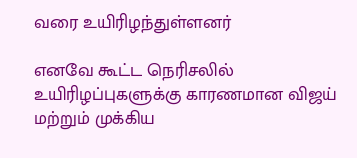வரை உயிரிழந்துள்ளனர்

எனவே கூட்ட நெரிசலில் உயிரிழப்புகளுக்கு காரணமான விஜய் மற்றும் முக்கிய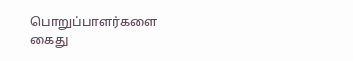பொறுப்பாளர்களை கைது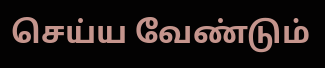செய்ய வேண்டும்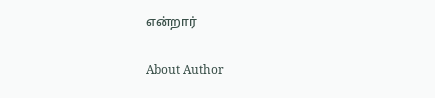என்றார்

About Author